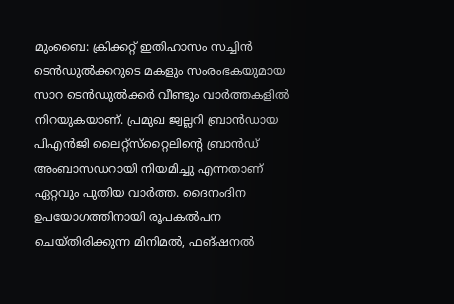മുംബൈ: ക്രിക്കറ്റ് ഇതിഹാസം സച്ചിന്‍ ടെന്‍ഡുല്‍ക്കറുടെ മകളും സംരംഭകയുമായ സാറ ടെന്‍ഡുല്‍ക്കര്‍ വീണ്ടും വാര്‍ത്തകളില്‍ നിറയുകയാണ്. പ്രമുഖ ജ്വല്ലറി ബ്രാന്‍ഡായ പിഎന്‍ജി ലൈറ്റ്സ്‌റ്റൈലിന്റെ ബ്രാന്‍ഡ് അംബാസഡറായി നിയമിച്ചു എന്നതാണ് ഏറ്റവും പുതിയ വാര്‍ത്ത. ദൈനംദിന ഉപയോഗത്തിനായി രൂപകല്‍പന ചെയ്തിരിക്കുന്ന മിനിമല്‍, ഫങ്ഷനല്‍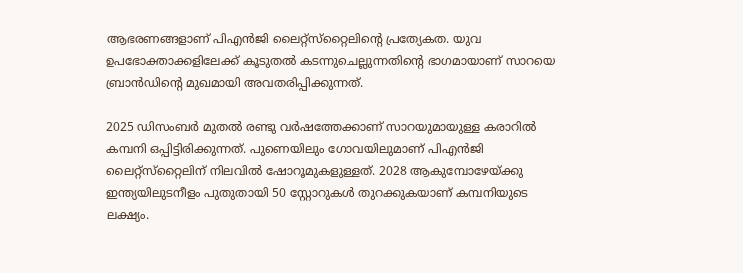ആഭരണങ്ങളാണ് പിഎന്‍ജി ലൈറ്റ്സ്‌റ്റൈലിന്റെ പ്രത്യേകത. യുവ ഉപഭോക്താക്കളിലേക്ക് കൂടുതല്‍ കടന്നുചെല്ലുന്നതിന്റെ ഭാഗമായാണ് സാറയെ ബ്രാന്‍ഡിന്റെ മുഖമായി അവതരിപ്പിക്കുന്നത്.

2025 ഡിസംബര്‍ മുതല്‍ രണ്ടു വര്‍ഷത്തേക്കാണ് സാറയുമായുള്ള കരാറില്‍ കമ്പനി ഒപ്പിട്ടിരിക്കുന്നത്. പുണെയിലും ഗോവയിലുമാണ് പിഎന്‍ജി ലൈറ്റ്സ്‌റ്റൈലിന് നിലവില്‍ ഷോറൂമുകളുള്ളത്. 2028 ആകുമ്പോഴേയ്ക്കു ഇന്ത്യയിലുടനീളം പുതുതായി 50 സ്റ്റോറുകള്‍ തുറക്കുകയാണ് കമ്പനിയുടെ ലക്ഷ്യം.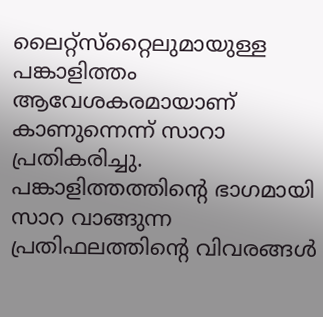ലൈറ്റ്‌സ്‌റ്റൈലുമായുള്ള പങ്കാളിത്തം ആവേശകരമായാണ് കാണുന്നെന്ന് സാറാ പ്രതികരിച്ചു. പങ്കാളിത്തത്തിന്റെ ഭാഗമായി സാറ വാങ്ങുന്ന പ്രതിഫലത്തിന്റെ വിവരങ്ങള്‍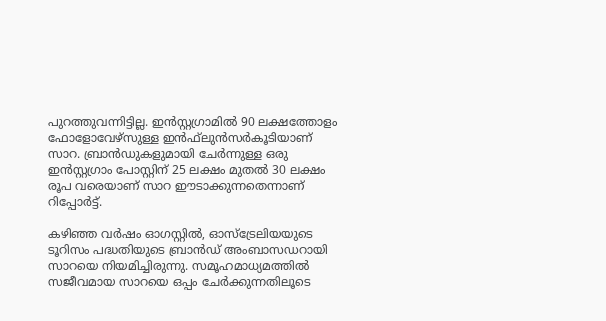പുറത്തുവന്നിട്ടില്ല. ഇന്‍സ്റ്റഗ്രാമില്‍ 90 ലക്ഷത്തോളം ഫോളോവേഴ്‌സുള്ള ഇന്‍ഫ്‌ലുന്‍സര്‍കൂടിയാണ് സാറ. ബ്രാന്‍ഡുകളുമായി ചേര്‍ന്നുള്ള ഒരു ഇന്‍സ്റ്റഗ്രാം പോസ്റ്റിന് 25 ലക്ഷം മുതല്‍ 30 ലക്ഷം രൂപ വരെയാണ് സാറ ഈടാക്കുന്നതെന്നാണ് റിപ്പോര്‍ട്ട്.

കഴിഞ്ഞ വര്‍ഷം ഓഗസ്റ്റില്‍, ഓസ്‌ട്രേലിയയുടെ ടൂറിസം പദ്ധതിയുടെ ബ്രാന്‍ഡ് അംബാസഡറായി സാറയെ നിയമിച്ചിരുന്നു. സമൂഹമാധ്യമത്തില്‍ സജീവമായ സാറയെ ഒപ്പം ചേര്‍ക്കുന്നതിലൂടെ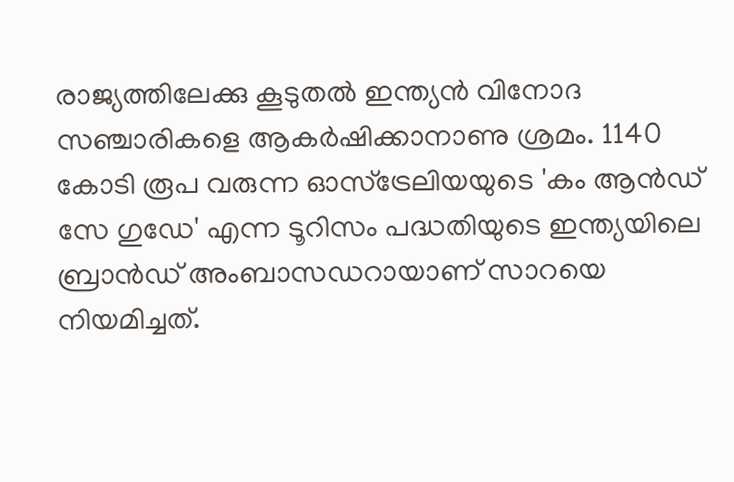രാജ്യത്തിലേക്കു കൂടുതല്‍ ഇന്ത്യന്‍ വിനോദ സഞ്ചാരികളെ ആകര്‍ഷിക്കാനാണു ശ്രമം. 1140 കോടി രൂപ വരുന്ന ഓസ്ട്രേലിയയുടെ 'കം ആന്‍ഡ് സേ ഗുഡേ' എന്ന ടൂറിസം പദ്ധതിയുടെ ഇന്ത്യയിലെ ബ്രാന്‍ഡ് അംബാസഡറായാണ് സാറയെ നിയമിച്ചത്.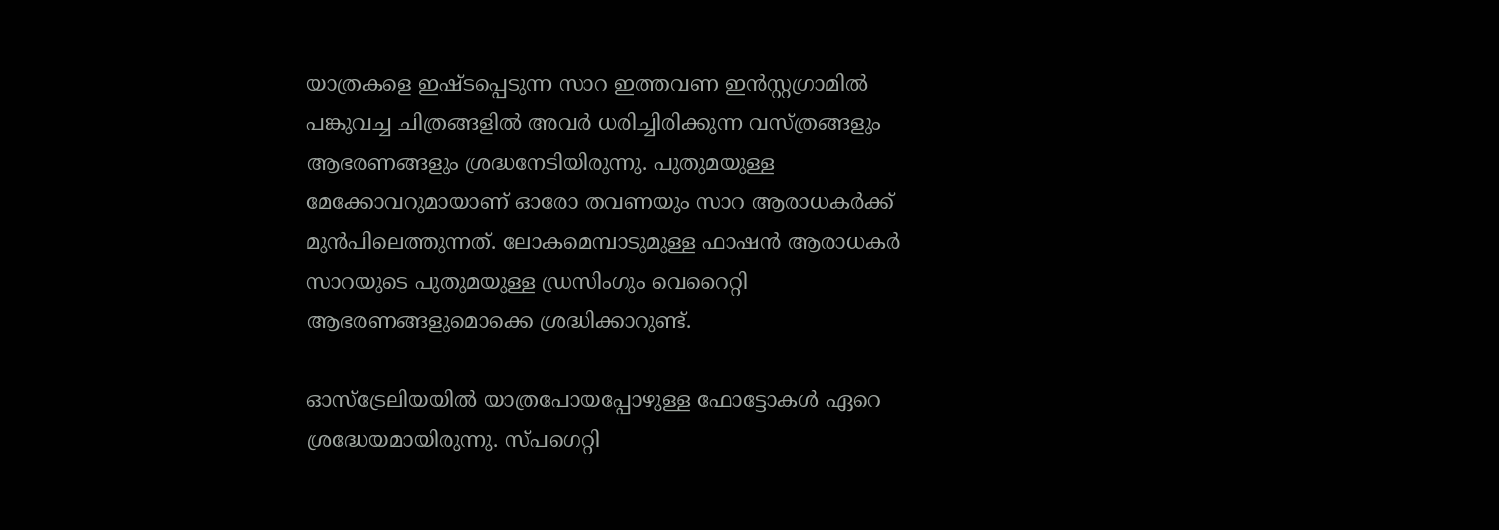യാത്രകളെ ഇഷ്ടപ്പെടുന്ന സാറ ഇത്തവണ ഇന്‍സ്റ്റഗ്രാമില്‍ പങ്കുവച്ച ചിത്രങ്ങളില്‍ അവര്‍ ധരിച്ചിരിക്കുന്ന വസ്ത്രങ്ങളും ആഭരണങ്ങളും ശ്രദ്ധനേടിയിരുന്നു. പുതുമയുള്ള മേക്കോവറുമായാണ് ഓരോ തവണയും സാറ ആരാധകര്‍ക്ക് മുന്‍പിലെത്തുന്നത്. ലോകമെമ്പാടുമുള്ള ഫാഷന്‍ ആരാധകര്‍ സാറയുടെ പുതുമയുള്ള ഡ്രസിംഗും വെറൈറ്റി ആഭരണങ്ങളുമൊക്കെ ശ്രദ്ധിക്കാറുണ്ട്.

ഓസ്ട്രേലിയയില്‍ യാത്രപോയപ്പോഴുള്ള ഫോട്ടോകള്‍ ഏറെ ശ്രദ്ധേയമായിരുന്നു. സ്പഗെറ്റി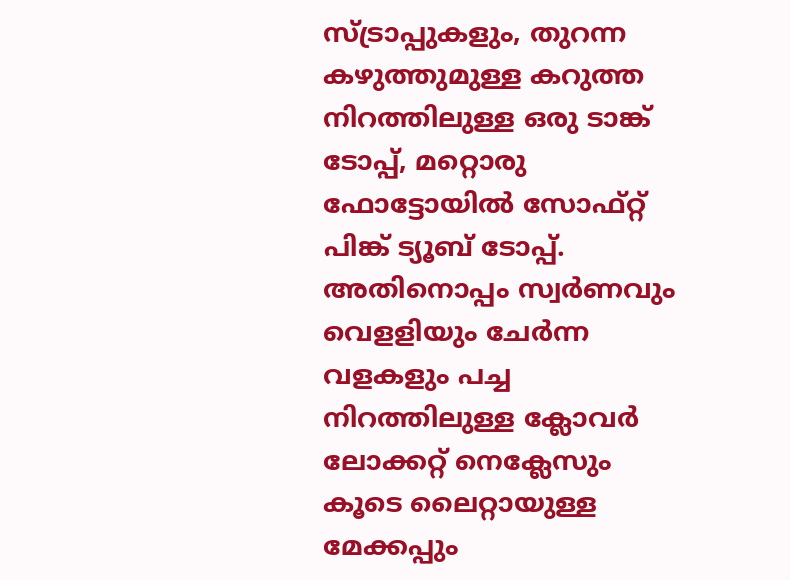സ്ട്രാപ്പുകളും, തുറന്ന കഴുത്തുമുള്ള കറുത്ത നിറത്തിലുള്ള ഒരു ടാങ്ക് ടോപ്പ്, മറ്റൊരു ഫോട്ടോയില്‍ സോഫ്റ്റ് പിങ്ക് ട്യൂബ് ടോപ്പ്. അതിനൊപ്പം സ്വര്‍ണവും വെളളിയും ചേര്‍ന്ന വളകളും പച്ച നിറത്തിലുള്ള ക്ലോവര്‍ ലോക്കറ്റ് നെക്ലേസും കൂടെ ലൈറ്റായുള്ള മേക്കപ്പും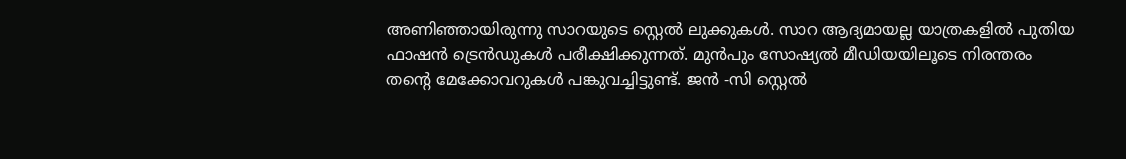അണിഞ്ഞായിരുന്നു സാറയുടെ സ്റ്റെല്‍ ലുക്കുകള്‍. സാറ ആദ്യമായല്ല യാത്രകളില്‍ പുതിയ ഫാഷന്‍ ട്രെന്‍ഡുകള്‍ പരീക്ഷിക്കുന്നത്. മുന്‍പും സോഷ്യല്‍ മീഡിയയിലൂടെ നിരന്തരം തന്റെ മേക്കോവറുകള്‍ പങ്കുവച്ചിട്ടുണ്ട്. ജന്‍ -സി സ്റ്റെല്‍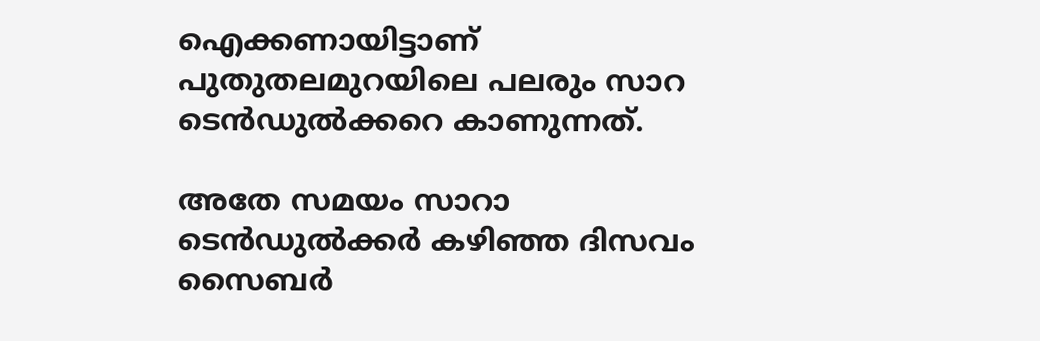ഐക്കണായിട്ടാണ് പുതുതലമുറയിലെ പലരും സാറ ടെന്‍ഡുല്‍ക്കറെ കാണുന്നത്.

അതേ സമയം സാറാ ടെന്‍ഡുല്‍ക്കര്‍ കഴിഞ്ഞ ദിസവം സൈബര്‍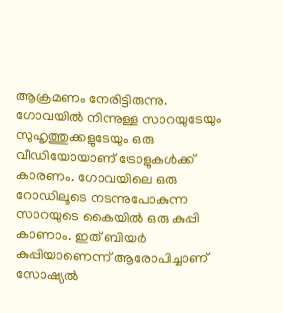ആക്രമണം നേരിട്ടിരുന്നു. ഗോവയില്‍ നിന്നുള്ള സാറയുടേയും സുഹൃത്തുക്കളുടേയും ഒരു വീഡിയോയാണ് ട്രോളുകള്‍ക്ക് കാരണം. ഗോവയിലെ ഒരു റോഡിലൂടെ നടന്നുപോകുന്ന സാറയുടെ കൈയില്‍ ഒരു കുപ്പി കാണാം. ഇത് ബിയര്‍ കുപ്പിയാണെന്ന് ആരോപിച്ചാണ് സോഷ്യല്‍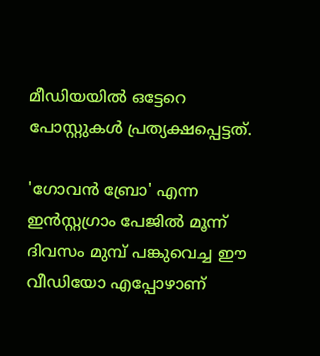മീഡിയയില്‍ ഒട്ടേറെ പോസ്റ്റുകള്‍ പ്രത്യക്ഷപ്പെട്ടത്.

'ഗോവന്‍ ബ്രോ' എന്ന ഇന്‍സ്റ്റഗ്രാം പേജില്‍ മൂന്ന് ദിവസം മുമ്പ് പങ്കുവെച്ച ഈ വീഡിയോ എപ്പോഴാണ്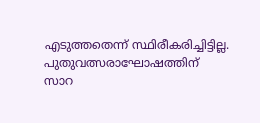എടുത്തതെന്ന് സ്ഥിരീകരിച്ചിട്ടില്ല. പുതുവത്സരാഘോഷത്തിന് സാറ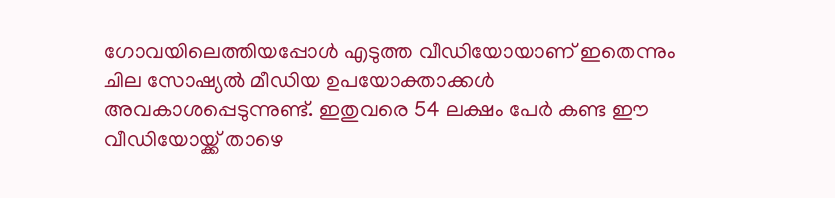ഗോവയിലെത്തിയപ്പോള്‍ എടുത്ത വീഡിയോയാണ് ഇതെന്നും ചില സോഷ്യല്‍ മീഡിയ ഉപയോക്താക്കള്‍ അവകാശപ്പെടുന്നുണ്ട്. ഇതുവരെ 54 ലക്ഷം പേര്‍ കണ്ട ഈ വീഡിയോയ്ക്ക് താഴെ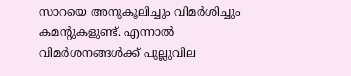സാറയെ അനുകൂലിച്ചും വിമര്‍ശിച്ചും കമന്റുകളുണ്ട്. എന്നാല്‍ വിമര്‍ശനങ്ങള്‍ക്ക് പുല്ലുവില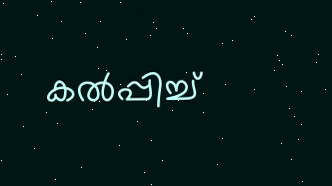കല്‍പ്പിച്ച്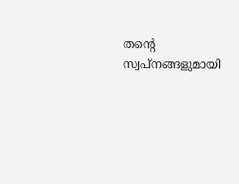തന്റെ സ്വപ്‌നങ്ങളുമായി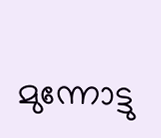മുന്നോട്ടു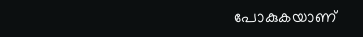പോകുകയാണ്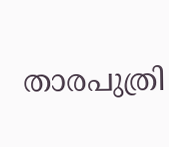താരപുത്രി